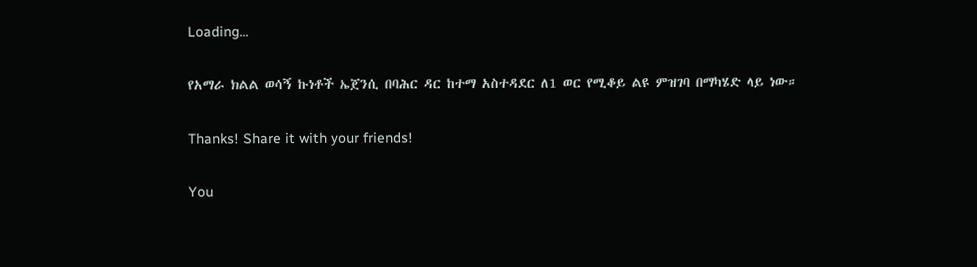Loading...

የአማራ ክልል ወሳኝ ኩነቶች ኤጀንሲ በባሕር ዳር ከተማ አስተዳደር ለ1 ወር የሚቆይ ልዩ ምዝገባ በማካሄድ ላይ ነው።

Thanks! Share it with your friends!

You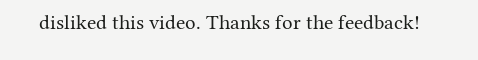disliked this video. Thanks for the feedback!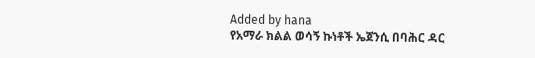Added by hana
የአማራ ክልል ወሳኝ ኩነቶች ኤጀንሲ በባሕር ዳር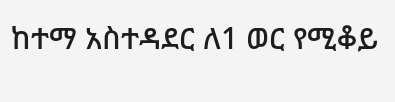ከተማ አስተዳደር ለ1 ወር የሚቆይ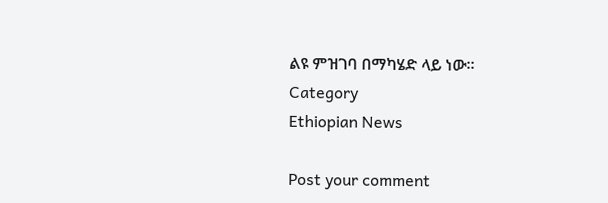ልዩ ምዝገባ በማካሄድ ላይ ነው።
Category
Ethiopian News

Post your comment